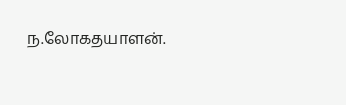ந.லோகதயாளன்.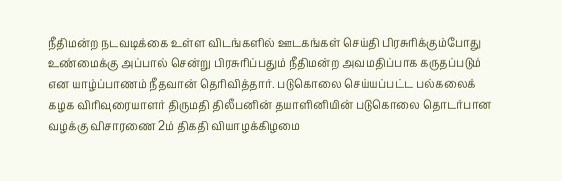நீதிமன்ற நடவடிக்கை உள்ள விடங்களில் ஊடகங்கள் செய்தி பிரசுரிக்கும்போது உண்மைக்கு அப்பால் சென்று பிரசுரிப்பதும் நீதிமன்ற அவமதிப்பாக கருதப்படும் என யாழ்ப்பாணம் நீதவான் தெரிவித்தார். படுகொலை செய்யப்பட்ட பல்கலைக் கழக விரிவுரையாளர் திருமதி திலீபனின் தயாளினியின் படுகொலை தொடர்பான வழக்கு விசாரணை 2ம் திகதி வியாழக்கிழமை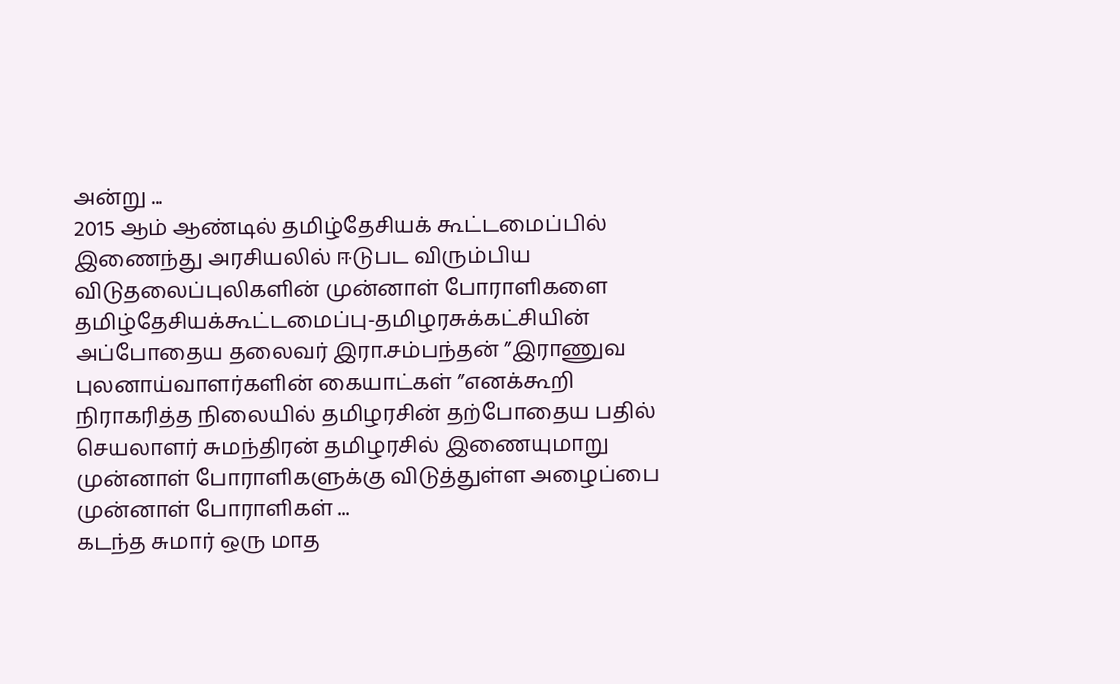அன்று ...
2015 ஆம் ஆண்டில் தமிழ்தேசியக் கூட்டமைப்பில் இணைந்து அரசியலில் ஈடுபட விரும்பிய விடுதலைப்புலிகளின் முன்னாள் போராளிகளை தமிழ்தேசியக்கூட்டமைப்பு-தமிழரசுக்கட்சியின் அப்போதைய தலைவர் இரா.சம்பந்தன் ”இராணுவ புலனாய்வாளர்களின் கையாட்கள் ”எனக்கூறி நிராகரித்த நிலையில் தமிழரசின் தற்போதைய பதில் செயலாளர் சுமந்திரன் தமிழரசில் இணையுமாறு முன்னாள் போராளிகளுக்கு விடுத்துள்ள அழைப்பை முன்னாள் போராளிகள் ...
கடந்த சுமார் ஒரு மாத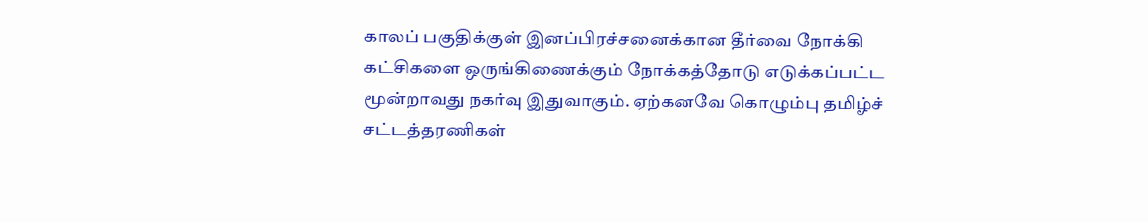காலப் பகுதிக்குள் இனப்பிரச்சனைக்கான தீர்வை நோக்கி கட்சிகளை ஒருங்கிணைக்கும் நோக்கத்தோடு எடுக்கப்பட்ட மூன்றாவது நகர்வு இதுவாகும். ஏற்கனவே கொழும்பு தமிழ்ச் சட்டத்தரணிகள்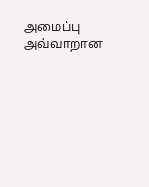அமைப்பு அவ்வாறான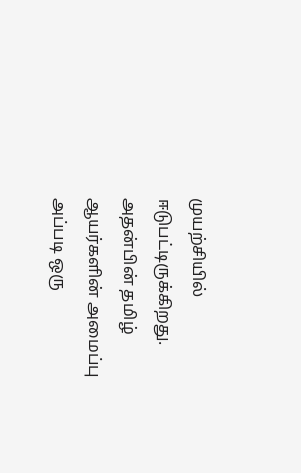முயற்சியில் ஈடுபட்டிருக்கிறது. அதன்பின் தமிழ் ஆயர்களின் அமைப்பு அப்படி ஒரு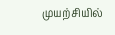முயற்சியில்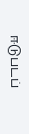ஈடுபடப்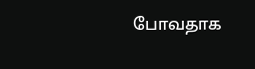போவதாக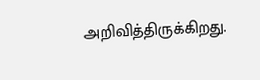அறிவித்திருக்கிறது.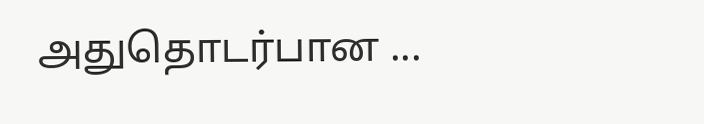அதுதொடர்பான ...